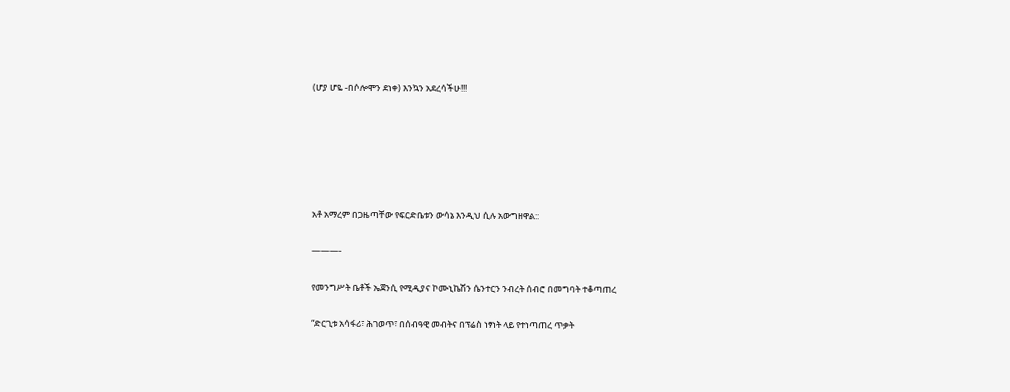(ሆያ ሆዬ -በሶሎሞን ደነቀ) እንኳን አደረሳችሁ!!!






አቶ አማረም በጋዜጣቸው የፍርድቤቱን ውሳኔ እንዲህ ሲሉ አውግዘዋል::

———-

የመንግሥት ቤቶች ኤጀንሲ የሚዲያና ኮሙኒኬሽን ሴንተርን ንብረት ሰብሮ በመግባት ተቆጣጠረ

“ድርጊቱ አሳፋሪ፣ ሕገወጥ፣ በሰብዓዊ መብትና በፕሬስ ነፃነት ላይ የተነጣጠረ ጥቃት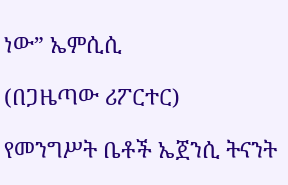ነው” ኤምሲሲ

(በጋዜጣው ሪፖርተር)

የመንግሥት ቤቶች ኤጀንሲ ትናንት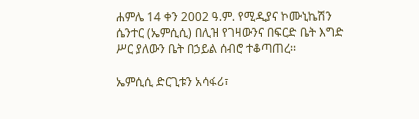ሐምሌ 14 ቀን 2002 ዓ.ም. የሚዲያና ኮሙኒኬሽን ሴንተር (ኤምሲሲ) በሊዝ የገዛውንና በፍርድ ቤት እግድ ሥር ያለውን ቤት በኃይል ሰብሮ ተቆጣጠረ፡፡

ኤምሲሲ ድርጊቱን አሳፋሪ፣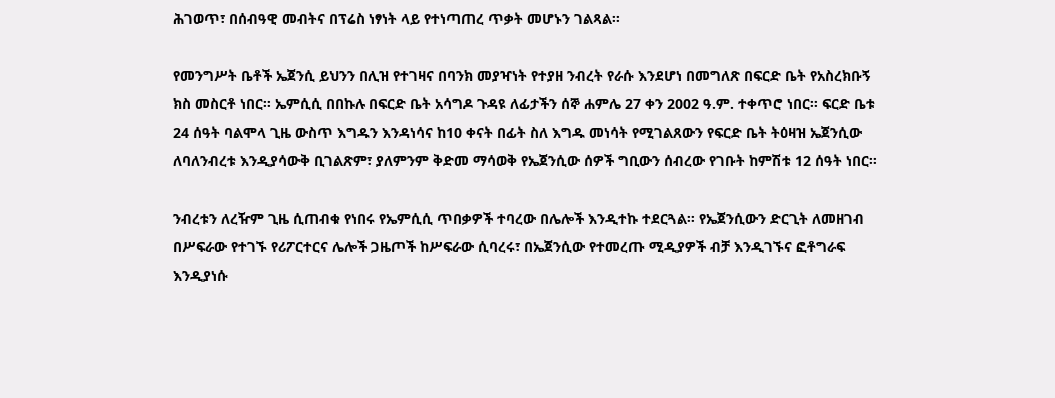ሕገወጥ፣ በሰብዓዊ መብትና በፕሬስ ነፃነት ላይ የተነጣጠረ ጥቃት መሆኑን ገልጻል፡፡

የመንግሥት ቤቶች ኤጀንሲ ይህንን በሊዝ የተገዛና በባንክ መያዣነት የተያዘ ንብረት የራሱ እንደሆነ በመግለጽ በፍርድ ቤት የአስረክቡኝ ክስ መስርቶ ነበር፡፡ ኤምሲሲ በበኩሉ በፍርድ ቤት አሳግዶ ጉዳዩ ለፊታችን ሰኞ ሐምሌ 27 ቀን 2002 ዓ.ም. ተቀጥሮ ነበር፡፡ ፍርድ ቤቱ 24 ሰዓት ባልሞላ ጊዜ ውስጥ እግዱን እንዳነሳና ከ10 ቀናት በፊት ስለ እግዱ መነሳት የሚገልጸውን የፍርድ ቤት ትዕዛዝ ኤጀንሲው ለባለንብረቱ እንዲያሳውቅ ቢገልጽም፣ ያለምንም ቅድመ ማሳወቅ የኤጀንሲው ሰዎች ግቢውን ሰብረው የገቡት ከምሽቱ 12 ሰዓት ነበር፡፡

ንብረቱን ለረዥም ጊዜ ሲጠብቁ የነበሩ የኤምሲሲ ጥበቃዎች ተባረው በሌሎች እንዲተኩ ተደርጓል፡፡ የኤጀንሲውን ድርጊት ለመዘገብ በሥፍራው የተገኙ የሪፖርተርና ሌሎች ጋዜጦች ከሥፍራው ሲባረሩ፣ በኤጀንሲው የተመረጡ ሚዲያዎች ብቻ እንዲገኙና ፎቶግራፍ እንዲያነሱ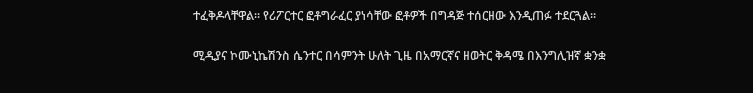ተፈቅዶላቸዋል፡፡ የሪፖርተር ፎቶግራፈር ያነሳቸው ፎቶዎች በግዳጅ ተሰርዘው እንዲጠፉ ተደርጓል፡፡

ሚዲያና ኮሙኒኬሽንስ ሴንተር በሳምንት ሁለት ጊዜ በአማርኛና ዘወትር ቅዳሜ በእንግሊዝኛ ቋንቋ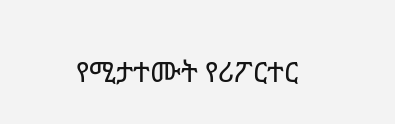የሚታተሙት የሪፖርተር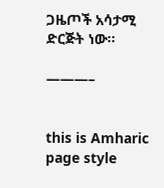ጋዜጦች አሳታሚ ድርጅት ነው፡፡

———–


this is Amharic page style